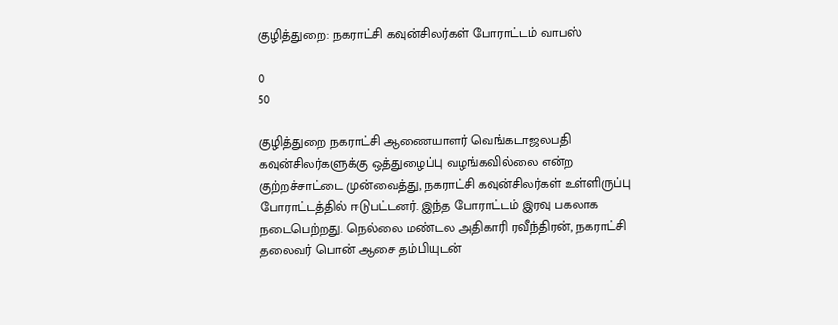குழித்துறை: நகராட்சி கவுன்சிலர்கள் போராட்டம் வாபஸ்

0
50

குழித்துறை நகராட்சி ஆணையாளர் வெங்கடாஜலபதி கவுன்சிலர்களுக்கு ஒத்துழைப்பு வழங்கவில்லை என்ற குற்றச்சாட்டை முன்வைத்து, நகராட்சி கவுன்சிலர்கள் உள்ளிருப்பு போராட்டத்தில் ஈடுபட்டனர். இந்த போராட்டம் இரவு பகலாக நடைபெற்றது. நெல்லை மண்டல அதிகாரி ரவீந்திரன், நகராட்சி தலைவர் பொன் ஆசை தம்பியுடன்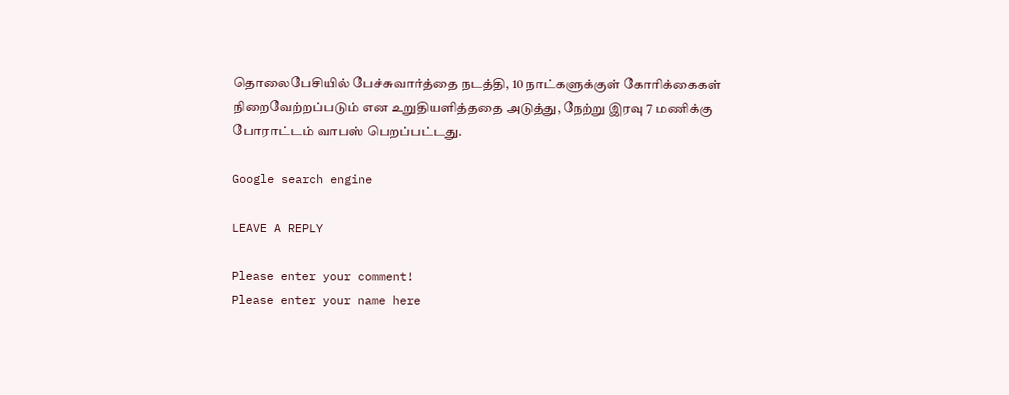தொலைபேசியில் பேச்சுவார்த்தை நடத்தி, 10 நாட்களுக்குள் கோரிக்கைகள் நிறைவேற்றப்படும் என உறுதியளித்ததை அடுத்து, நேற்று இரவு 7 மணிக்கு போராட்டம் வாபஸ் பெறப்பட்டது.

Google search engine

LEAVE A REPLY

Please enter your comment!
Please enter your name here